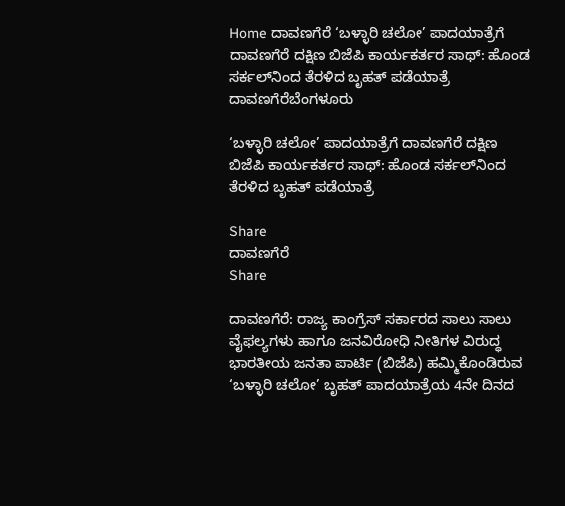Home ದಾವಣಗೆರೆ ‘ಬಳ್ಳಾರಿ ಚಲೋ’ ಪಾದಯಾತ್ರೆಗೆ ದಾವಣಗೆರೆ ದಕ್ಷಿಣ ಬಿಜೆಪಿ ಕಾರ್ಯಕರ್ತರ ಸಾಥ್: ಹೊಂಡ ಸರ್ಕಲ್‌ನಿಂದ ತೆರಳಿದ ಬೃಹತ್ ಪಡೆಯಾತ್ರೆ
ದಾವಣಗೆರೆಬೆಂಗಳೂರು

‘ಬಳ್ಳಾರಿ ಚಲೋ’ ಪಾದಯಾತ್ರೆಗೆ ದಾವಣಗೆರೆ ದಕ್ಷಿಣ ಬಿಜೆಪಿ ಕಾರ್ಯಕರ್ತರ ಸಾಥ್: ಹೊಂಡ ಸರ್ಕಲ್‌ನಿಂದ ತೆರಳಿದ ಬೃಹತ್ ಪಡೆಯಾತ್ರೆ

Share
ದಾವಣಗೆರೆ
Share

ದಾವಣಗೆರೆ: ರಾಜ್ಯ ಕಾಂಗ್ರೆಸ್‌ ಸರ್ಕಾರದ ಸಾಲು ಸಾಲು ವೈಫಲ್ಯಗಳು ಹಾಗೂ ಜನವಿರೋಧಿ ನೀತಿಗಳ ವಿರುದ್ಧ ಭಾರತೀಯ ಜನತಾ ಪಾರ್ಟಿ (ಬಿಜೆಪಿ) ಹಮ್ಮಿಕೊಂಡಿರುವ ‘ಬಳ್ಳಾರಿ ಚಲೋ’ ಬೃಹತ್ ಪಾದಯಾತ್ರೆಯ 4ನೇ ದಿನದ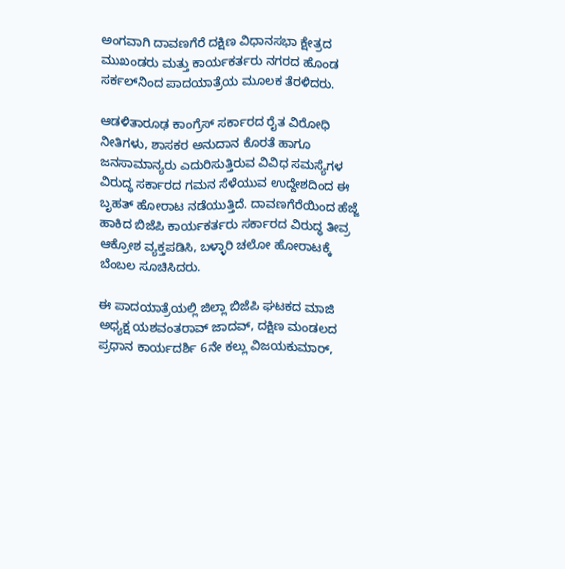ಅಂಗವಾಗಿ ದಾವಣಗೆರೆ ದಕ್ಷಿಣ ವಿಧಾನಸಭಾ ಕ್ಷೇತ್ರದ ಮುಖಂಡರು ಮತ್ತು ಕಾರ್ಯಕರ್ತರು ನಗರದ ಹೊಂಡ ಸರ್ಕಲ್‌ನಿಂದ ಪಾದಯಾತ್ರೆಯ ಮೂಲಕ ತೆರಳಿದರು.

ಆಡಳಿತಾರೂಢ ಕಾಂಗ್ರೆಸ್‌ ಸರ್ಕಾರದ ರೈತ ವಿರೋಧಿ ನೀತಿಗಳು, ಶಾಸಕರ ಅನುದಾನ ಕೊರತೆ ಹಾಗೂ ಜನಸಾಮಾನ್ಯರು ಎದುರಿಸುತ್ತಿರುವ ವಿವಿಧ ಸಮಸ್ಯೆಗಳ ವಿರುದ್ಧ ಸರ್ಕಾರದ ಗಮನ ಸೆಳೆಯುವ ಉದ್ದೇಶದಿಂದ ಈ ಬೃಹತ್ ಹೋರಾಟ ನಡೆಯುತ್ತಿದೆ. ದಾವಣಗೆರೆಯಿಂದ ಹೆಜ್ಜೆ ಹಾಕಿದ ಬಿಜೆಪಿ ಕಾರ್ಯಕರ್ತರು ಸರ್ಕಾರದ ವಿರುದ್ಧ ತೀವ್ರ ಆಕ್ರೋಶ ವ್ಯಕ್ತಪಡಿಸಿ, ಬಳ್ಳಾರಿ ಚಲೋ ಹೋರಾಟಕ್ಕೆ ಬೆಂಬಲ ಸೂಚಿಸಿದರು.

ಈ ಪಾದಯಾತ್ರೆಯಲ್ಲಿ ಜಿಲ್ಲಾ ಬಿಜೆಪಿ ಘಟಕದ ಮಾಜಿ ಅಧ್ಯಕ್ಷ ಯಶವಂತರಾವ್ ಜಾದವ್, ದಕ್ಷಿಣ ಮಂಡಲದ ಪ್ರಧಾನ ಕಾರ್ಯದರ್ಶಿ 6ನೇ ಕಲ್ಲು ವಿಜಯಕುಮಾರ್,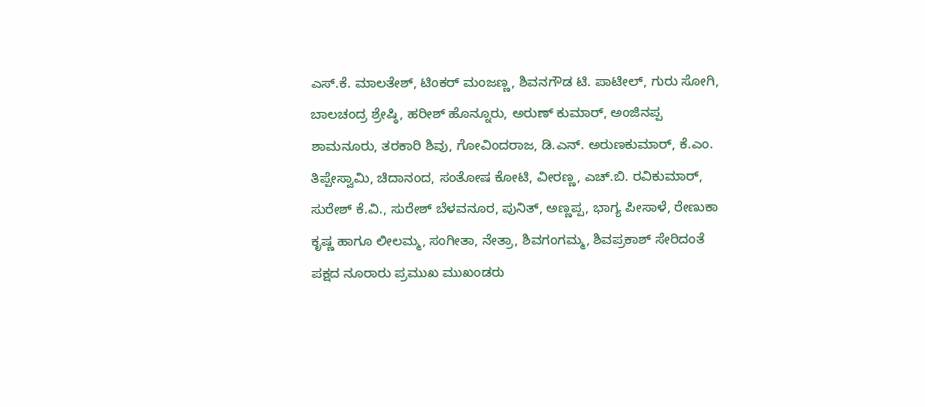ಎಸ್.ಕೆ. ಮಾಲತೇಶ್, ಟಿಂಕರ್ ಮಂಜಣ್ಣ, ಶಿವನಗೌಡ ಟಿ. ಪಾಟೀಲ್, ಗುರು ಸೋಗಿ, ಬಾಲಚಂದ್ರ ಶ್ರೇಷ್ಠಿ, ಹರೀಶ್ ಹೊನ್ನೂರು, ಅರುಣ್ ಕುಮಾರ್, ಅಂಜಿನಪ್ಪ ಶಾಮನೂರು, ತರಕಾರಿ ಶಿವು, ಗೋವಿಂದರಾಜ, ಡಿ.ಎನ್. ಅರುಣಕುಮಾರ್, ಕೆ.ಎಂ. ತಿಪ್ಪೇಸ್ವಾಮಿ, ಚಿದಾನಂದ, ಸಂತೋಷ ಕೋಟಿ, ವೀರಣ್ಣ, ಎಚ್.ಬಿ. ರವಿಕುಮಾರ್, ಸುರೇಶ್ ಕೆ.ವಿ., ಸುರೇಶ್ ಬೆಳವನೂರ, ಪುನಿತ್, ಅಣ್ಣಪ್ಪ, ಭಾಗ್ಯ ಪೀಸಾಳೆ, ರೇಣುಕಾ ಕೃಷ್ಣ ಹಾಗೂ ಲೀಲಮ್ಮ, ಸಂಗೀತಾ, ನೇತ್ರಾ, ಶಿವಗಂಗಮ್ಮ, ಶಿವಪ್ರಕಾಶ್ ಸೇರಿದಂತೆ ಪಕ್ಷದ ನೂರಾರು ಪ್ರಮುಖ ಮುಖಂಡರು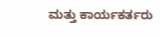ಮತ್ತು ಕಾರ್ಯಕರ್ತರು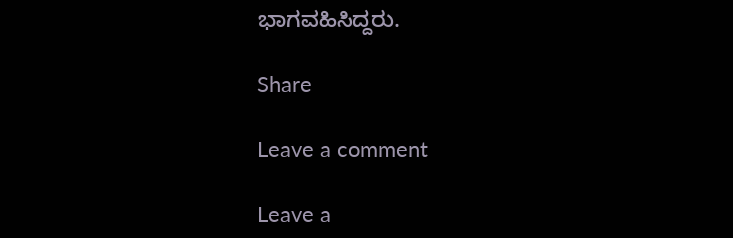ಭಾಗವಹಿಸಿದ್ದರು.

Share

Leave a comment

Leave a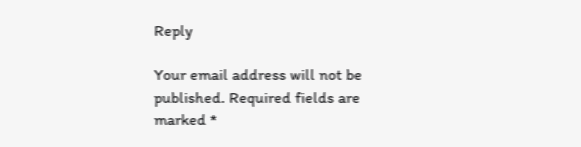Reply

Your email address will not be published. Required fields are marked *